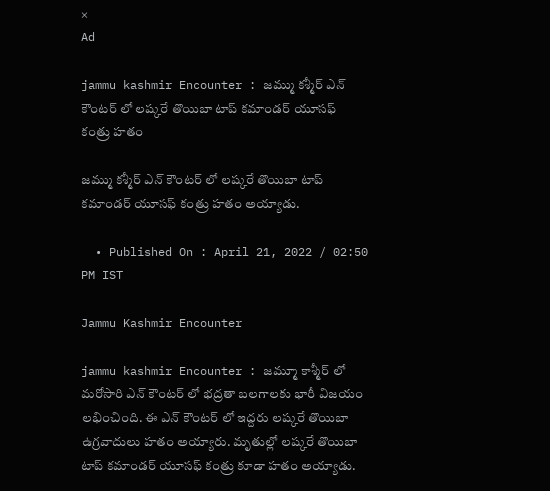×
Ad

jammu kashmir Encounter : జమ్ము కశ్మీర్ ఎన్ కౌంటర్ లో లష్కరే తొయిబా టాప్ కమాండర్ యూసఫ్ కంత్రు హతం

జమ్ము కశ్మీర్ ఎన్ కౌంటర్ లో లష్కరే తొయిబా టాప్ కమాండర్ యూసఫ్ కంత్రు హతం అయ్యాడు.

  • Published On : April 21, 2022 / 02:50 PM IST

Jammu Kashmir Encounter

jammu kashmir Encounter : జమ్మూ కాశ్మీర్ లో మరోసారి ఎన్ కౌంటర్ లో భద్రతా బలగాలకు భారీ విజయం లభించింది. ఈ ఎన్ కౌంటర్ లో ఇద్దరు లష్కరే తొయిబా ఉగ్రవాదులు హతం అయ్యారు. మృతుల్లో లష్కరే తొయిబా టాప్ కమాండర్ యూసఫ్ కంత్రు కూడా హతం అయ్యాడు.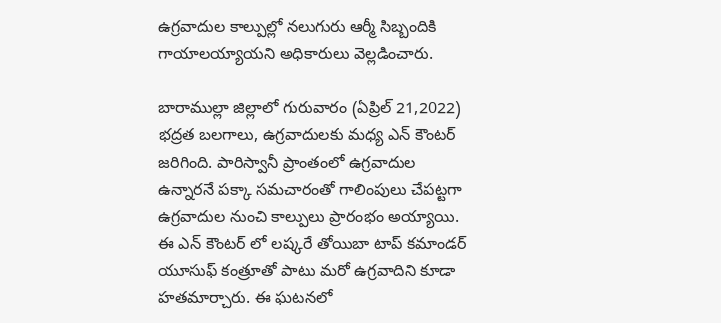ఉగ్రవాదుల కాల్పుల్లో నలుగురు ఆర్మీ సిబ్బందికి గాయాలయ్యాయని అధికారులు వెల్లడించారు.

బారాముల్లా జిల్లాలో గురువారం (ఏప్రిల్ 21,2022) భద్రత బలగాలు, ఉగ్రవాదులకు మధ్య ఎన్ కౌంటర్ జరిగింది. పారిస్వానీ ప్రాంతంలో ఉగ్రవాదుల ఉన్నారనే పక్కా సమచారంతో గాలింపులు చేపట్టగా ఉగ్రవాదుల నుంచి కాల్పులు ప్రారంభం అయ్యాయి. ఈ ఎన్ కౌంటర్ లో లష్కరే తోయిబా టాప్ కమాండర్ యూసుఫ్ కంత్రూతో పాటు మరో ఉగ్రవాదిని కూడా హతమార్చారు. ఈ ఘటనలో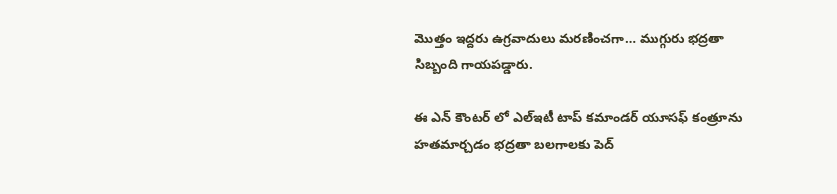మొత్తం ఇద్దరు ఉగ్రవాదులు మరణించగా… ముగ్గురు భద్రతా సిబ్బంది గాయపడ్డారు.

ఈ ఎన్ కౌంటర్ లో ఎల్ఇటీ టాప్ కమాండర్ యూసఫ్ కంత్రూను హతమార్చడం భద్రతా బలగాలకు పెద్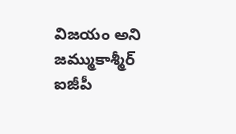విజయం అని జమ్ముకాశ్మీర్ ఐజీపీ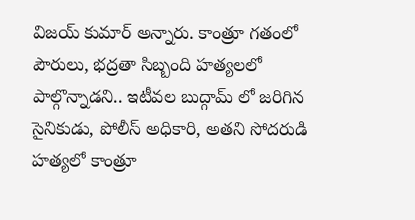విజయ్ కుమార్ అన్నారు. కాంత్రూ గతంలో పౌరులు, భద్రతా సిబ్బంది హత్యలలో పాల్గొన్నాడని.. ఇటీవల బుద్గామ్ లో జరిగిన సైనికుడు, పోలీస్ అధికారి, అతని సోదరుడి హత్యలో కాంత్రూ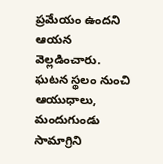ప్రమేయం ఉందని ఆయన వెల్లడించారు. ఘటన స్థలం నుంచి ఆయుధాలు, మందుగుండు సామాగ్రిని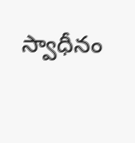స్వాధీనం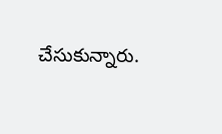చేసుకున్నారు.